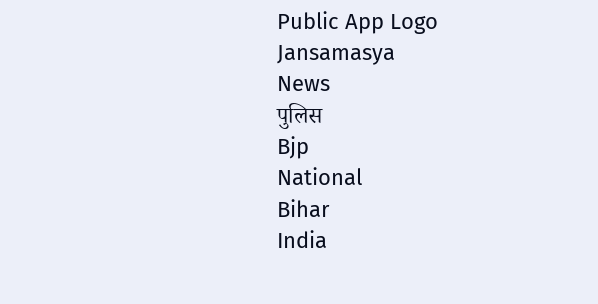Public App Logo
Jansamasya
News
पुलिस
Bjp
National
Bihar
India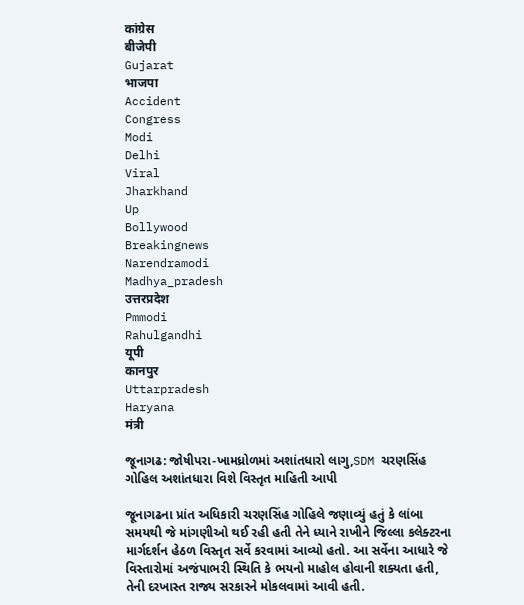कांग्रेस
बीजेपी
Gujarat
भाजपा
Accident
Congress
Modi
Delhi
Viral
Jharkhand
Up
Bollywood
Breakingnews
Narendramodi
Madhya_pradesh
उत्तरप्रदेश
Pmmodi
Rahulgandhi
यूपी
कानपुर
Uttarpradesh
Haryana
मंत्री

જૂનાગઢ: જોષીપરા-ખામધ્રોળમાં અશાંતધારો લાગુ,SDM ચરણસિંહ ગોહિલ અશાંતધારા વિશે વિસ્તૃત માહિતી આપી

જૂનાગઢના પ્રાંત અધિકારી ચરણસિંહ ગોહિલે જણાવ્યું હતું કે લાંબા સમયથી જે માંગણીઓ થઈ રહી હતી તેને ધ્યાને રાખીને જિલ્લા કલેક્ટરના માર્ગદર્શન હેઠળ વિસ્તૃત સર્વે કરવામાં આવ્યો હતો. આ સર્વેના આધારે જે વિસ્તારોમાં અજંપાભરી સ્થિતિ કે ભયનો માહોલ હોવાની શક્યતા હતી, તેની દરખાસ્ત રાજ્ય સરકારને મોકલવામાં આવી હતી.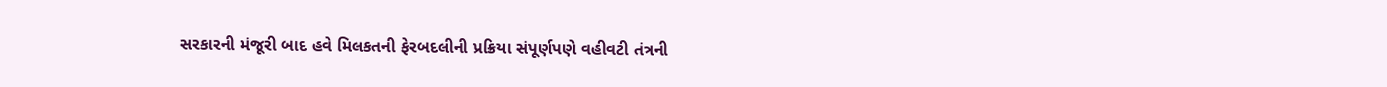સરકારની મંજૂરી બાદ હવે મિલકતની ફેરબદલીની પ્રક્રિયા સંપૂર્ણપણે વહીવટી તંત્રની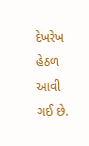દેખરેખ હેઠળ આવી ગઈ છે.